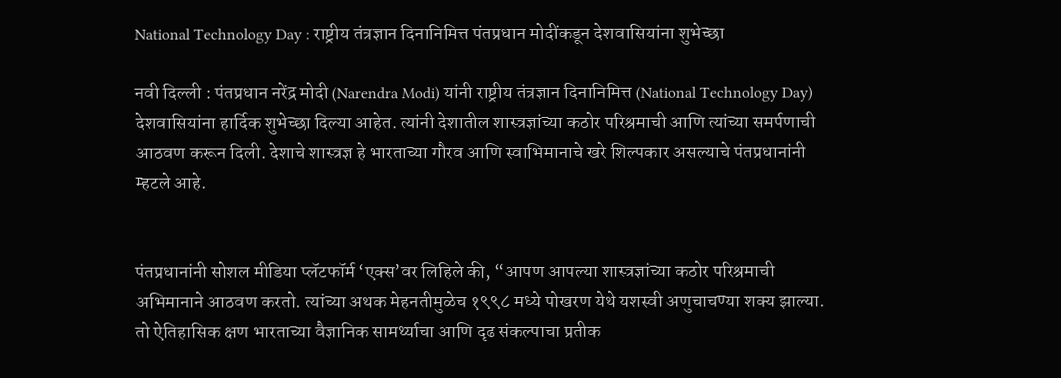National Technology Day : राष्ट्रीय तंत्रज्ञान दिनानिमित्त पंतप्रधान मोदींकडून देशवासियांना शुभेच्छा

नवी दिल्ली : पंतप्रधान नरेंद्र मोदी (Narendra Modi) यांनी राष्ट्रीय तंत्रज्ञान दिनानिमित्त (National Technology Day) देशवासियांना हार्दिक शुभेच्छा दिल्या आहेत. त्यांनी देशातील शास्त्रज्ञांच्या कठोर परिश्रमाची आणि त्यांच्या समर्पणाची आठवण करून दिली. देशाचे शास्त्रज्ञ हे भारताच्या गौरव आणि स्वाभिमानाचे खरे शिल्पकार असल्याचे पंतप्रधानांनी म्हटले आहे.


पंतप्रधानांनी सोशल मीडिया प्लॅटफॉर्म ‘एक्स’वर लिहिले की, “आपण आपल्या शास्त्रज्ञांच्या कठोर परिश्रमाची अभिमानाने आठवण करतो. त्यांच्या अथक मेहनतीमुळेच १९९८ मध्ये पोखरण येथे यशस्वी अणुचाचण्या शक्य झाल्या. तो ऐतिहासिक क्षण भारताच्या वैज्ञानिक सामर्थ्याचा आणि दृढ संकल्पाचा प्रतीक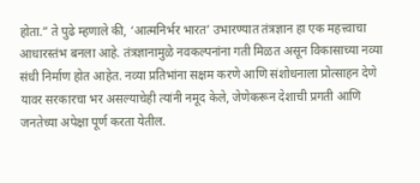होता.” ते पुढे म्हणाले की, ‘आत्मनिर्भर भारत’ उभारण्यात तंत्रज्ञान हा एक महत्त्वाचा आधारस्तंभ बनला आहे. तंत्रज्ञानामुळे नवकल्पनांना गती मिळत असून विकासाच्या नव्या संधी निर्माण होत आहेत. नव्या प्रतिभांना सक्षम करणे आणि संशोधनाला प्रोत्साहन देणे यावर सरकारचा भर असल्याचेही त्यांनी नमूद केले, जेणेकरून देशाची प्रगती आणि जनतेच्या अपेक्षा पूर्ण करता येतील.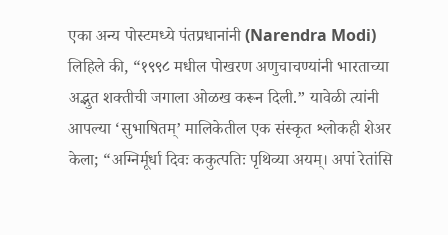एका अन्य पोस्टमध्ये पंतप्रधानांनी (Narendra Modi) लिहिले की, “१९९८ मधील पोखरण अणुचाचण्यांनी भारताच्या अद्भुत शक्तीची जगाला ओळख करून दिली.” यावेळी त्यांनी आपल्या ‘सुभाषितम्’ मालिकेतील एक संस्कृत श्लोकही शेअर केला; “अग्निर्मूर्धा दिवः ककुत्पतिः पृथिव्या अयम्। अपां रेतांसि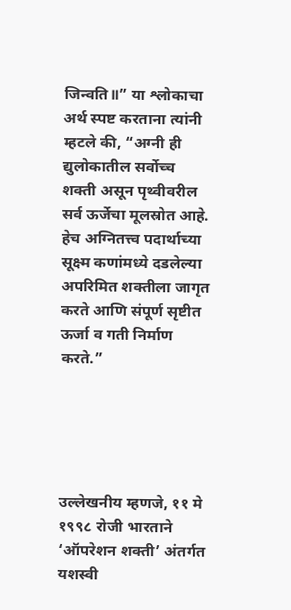जिन्वति॥” या श्लोकाचा अर्थ स्पष्ट करताना त्यांनी म्हटले की, “अग्नी ही द्युलोकातील सर्वोच्च शक्ती असून पृथ्वीवरील सर्व ऊर्जेचा मूलस्रोत आहे. हेच अग्नितत्त्व पदार्थाच्या सूक्ष्म कणांमध्ये दडलेल्या अपरिमित शक्तीला जागृत करते आणि संपूर्ण सृष्टीत ऊर्जा व गती निर्माण करते.”





उल्लेखनीय म्हणजे, ११ मे १९९८ रोजी भारताने ‘ऑपरेशन शक्ती’ अंतर्गत यशस्वी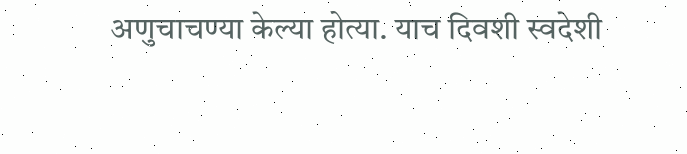अणुचाचण्या केल्या होत्या. याच दिवशी स्वदेशी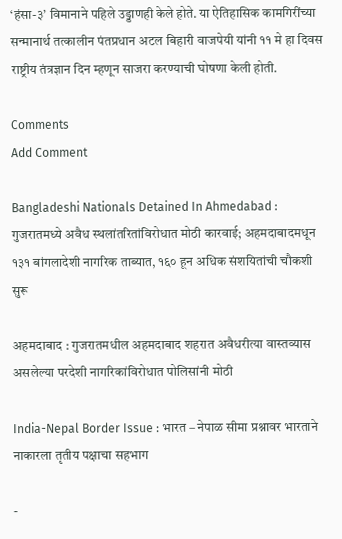‘हंसा-३’ विमानाने पहिले उड्डाणही केले होते. या ऐतिहासिक कामगिरींच्या सन्मानार्थ तत्कालीन पंतप्रधान अटल बिहारी वाजपेयी यांनी ११ मे हा दिवस राष्ट्रीय तंत्रज्ञान दिन म्हणून साजरा करण्याची घोषणा केली होती.

Comments
Add Comment

Bangladeshi Nationals Detained In Ahmedabad : गुजरातमध्ये अवैध स्थलांतरितांविरोधात मोठी कारवाई; अहमदाबादमधून १३१ बांगलादेशी नागरिक ताब्यात, १६० हून अधिक संशयितांची चौकशी सुरू

अहमदाबाद : गुजरातमधील अहमदाबाद शहरात अवैधरीत्या वास्तव्यास असलेल्या परदेशी नागरिकांविरोधात पोलिसांनी मोठी

India-Nepal Border Issue : भारत – नेपाळ सीमा प्रश्नावर भारताने नाकारला तृतीय पक्षाचा सहभाग

-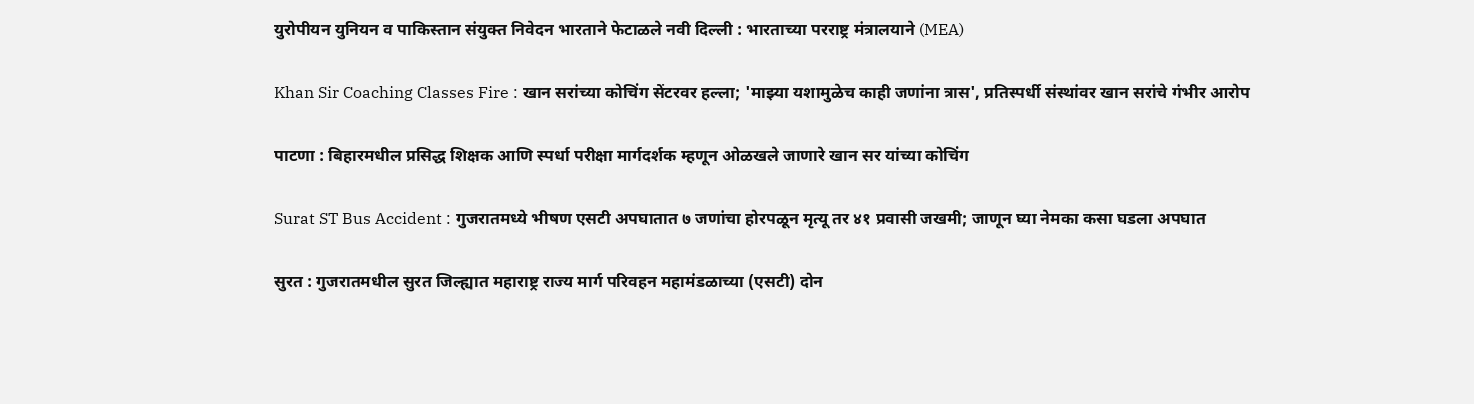युरोपीयन युनियन व पाकिस्तान संयुक्त निवेदन भारताने फेटाळले नवी दिल्ली : भारताच्या परराष्ट्र मंत्रालयाने (MEA)

Khan Sir Coaching Classes Fire : खान सरांच्या कोचिंग सेंटरवर हल्ला; 'माझ्या यशामुळेच काही जणांना त्रास', प्रतिस्पर्धी संस्थांवर खान सरांचे गंभीर आरोप

पाटणा : बिहारमधील प्रसिद्ध शिक्षक आणि स्पर्धा परीक्षा मार्गदर्शक म्हणून ओळखले जाणारे खान सर यांच्या कोचिंग

Surat ST Bus Accident : गुजरातमध्ये भीषण एसटी अपघातात ७ जणांचा होरपळून मृत्यू तर ४१ प्रवासी जखमी; जाणून घ्या नेमका कसा घडला अपघात

सुरत : गुजरातमधील सुरत जिल्ह्यात महाराष्ट्र राज्य मार्ग परिवहन महामंडळाच्या (एसटी) दोन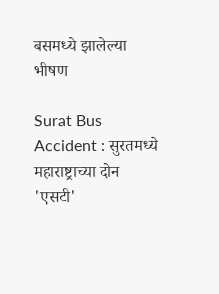बसमध्ये झालेल्या भीषण

Surat Bus Accident : सुरतमध्ये महाराष्ट्राच्या दोन 'एसटी'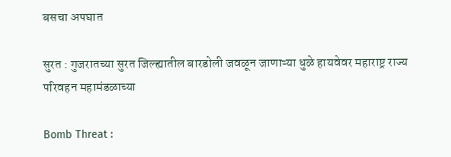बसचा अपघात

सुरत : गुजरातच्या सुरत जिल्ह्यातील बारडोली जवळून जाणाऱ्या धुळे हायवेवर महाराष्ट्र राज्य परिवहन महामंडळाच्या

Bomb Threat :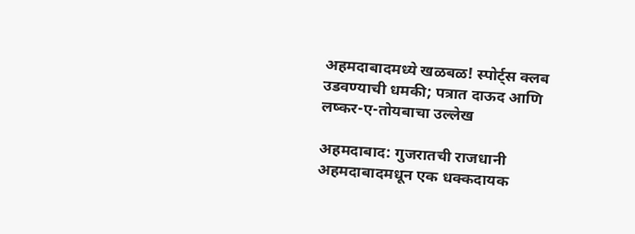अहमदाबादमध्ये खळबळ! स्पोर्ट्स क्लब उडवण्याची धमकी; पत्रात दाऊद आणि लष्कर-ए-तोयबाचा उल्लेख

अहमदाबाद: गुजरातची राजधानी अहमदाबादमधून एक धक्कदायक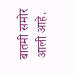बातमी समोर आली आहे.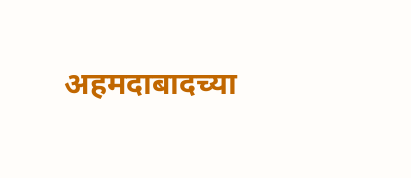अहमदाबादच्या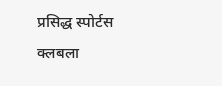प्रसिद्ध स्पोर्टस क्लबला